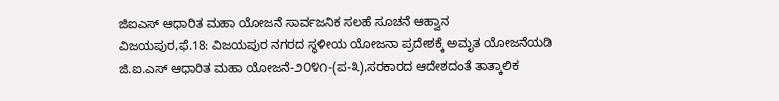ಜಿಐಎಸ್ ಆಧಾರಿತ ಮಹಾ ಯೋಜನೆ ಸಾರ್ವಜನಿಕ ಸಲಹೆ ಸೂಚನೆ ಆಹ್ವಾನ
ವಿಜಯಪುರ,ಫೆ.18: ವಿಜಯಪುರ ನಗರದ ಸ್ಥಳೀಯ ಯೋಜನಾ ಪ್ರದೇಶಕ್ಕೆ ಅಮೃತ ಯೋಜನೆಯಡಿ ಜಿ.ಐ.ಎಸ್ ಆಧಾರಿತ ಮಹಾ ಯೋಜನೆ-೨೦೪೧-(ಪ-೩),ಸರಕಾರದ ಆದೇಶದಂತೆ ತಾತ್ಕಾಲಿಕ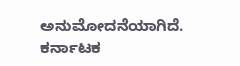ಅನುಮೋದನೆಯಾಗಿದೆ.
ಕರ್ನಾಟಕ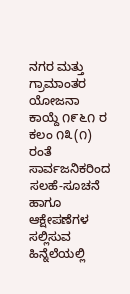ನಗರ ಮತ್ತು ಗ್ರಾಮಾಂತರ ಯೋಜನಾ ಕಾಯ್ದೆ ೧೯೬೧ ರ ಕಲಂ ೧೩(೧) ರಂತೆ ಸಾರ್ವಜನಿಕರಿಂದ ಸಲಹೆ-ಸೂಚನೆ ಹಾಗೂ ಆಕ್ಷೇಪಣೆಗಳ ಸಲ್ಲಿಸುವ ಹಿನ್ನೆಲೆಯಲ್ಲಿ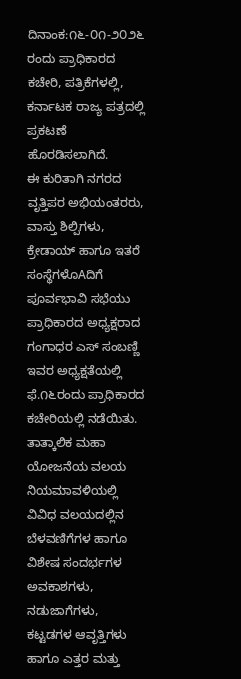ದಿನಾಂಕ:೧೬-೦೧-೨೦೨೬ ರಂದು ಪ್ರಾಧಿಕಾರದ ಕಚೇರಿ, ಪತ್ರಿಕೆಗಳಲ್ಲಿ, ಕರ್ನಾಟಕ ರಾಜ್ಯ ಪತ್ರದಲ್ಲಿ ಪ್ರಕಟಣೆ ಹೊರಡಿಸಲಾಗಿದೆ.
ಈ ಕುರಿತಾಗಿ ನಗರದ ವೃತ್ತಿಪರ ಅಭಿಯಂತರರು, ವಾಸ್ತು ಶಿಲ್ಪಿಗಳು, ಕ್ರೇಡಾಯ್ ಹಾಗೂ ಇತರೆ ಸಂಸ್ಥೆಗಳೊAದಿಗೆ ಪೂರ್ವಭಾವಿ ಸಭೆಯು ಪ್ರಾಧಿಕಾರದ ಅಧ್ಯಕ್ಷರಾದ ಗಂಗಾಧರ ಎಸ್ ಸಂಬಣ್ಣಿ ಇವರ ಅಧ್ಯಕ್ಷತೆಯಲ್ಲಿ ಫೆ.೧೬ರಂದು ಪ್ರಾಧಿಕಾರದ ಕಚೇರಿಯಲ್ಲಿ ನಡೆಯಿತು.
ತಾತ್ಕಾಲಿಕ ಮಹಾ ಯೋಜನೆಯ ವಲಯ ನಿಯಮಾವಳಿಯಲ್ಲಿ ವಿವಿಧ ವಲಯದಲ್ಲಿನ ಬೆಳವಣಿಗೆಗಳ ಹಾಗೂ ವಿಶೇಷ ಸಂದರ್ಭಗಳ ಅವಕಾಶಗಳು, ನಡುಜಾಗೆಗಳು, ಕಟ್ಟಡಗಳ ಆವೃತ್ತಿಗಳು ಹಾಗೂ ಎತ್ತರ ಮತ್ತು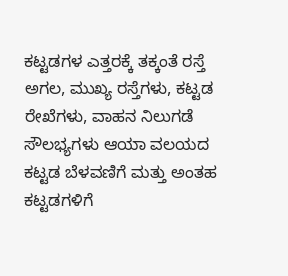ಕಟ್ಟಡಗಳ ಎತ್ತರಕ್ಕೆ ತಕ್ಕಂತೆ ರಸ್ತೆ ಅಗಲ, ಮುಖ್ಯ ರಸ್ತೆಗಳು, ಕಟ್ಟಡ ರೇಖೆಗಳು, ವಾಹನ ನಿಲುಗಡೆ ಸೌಲಭ್ಯಗಳು ಆಯಾ ವಲಯದ ಕಟ್ಟಡ ಬೆಳವಣಿಗೆ ಮತ್ತು ಅಂತಹ ಕಟ್ಟಡಗಳಿಗೆ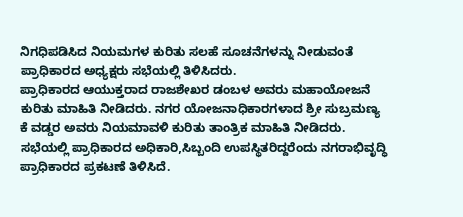ನಿಗಧಿಪಡಿಸಿದ ನಿಯಮಗಳ ಕುರಿತು ಸಲಹೆ ಸೂಚನೆಗಳನ್ನು ನೀಡುವಂತೆ ಪ್ರಾಧಿಕಾರದ ಅಧ್ಯಕ್ಷರು ಸಭೆಯಲ್ಲಿ ತಿಳಿಸಿದರು.
ಪ್ರಾಧಿಕಾರದ ಆಯುಕ್ತರಾದ ರಾಜಶೇಖರ ಡಂಬಳ ಅವರು ಮಹಾಯೋಜನೆ ಕುರಿತು ಮಾಹಿತಿ ನೀಡಿದರು. ನಗರ ಯೋಜನಾಧಿಕಾರಗಳಾದ ಶ್ರೀ ಸುಬ್ರಮಣ್ಯ ಕೆ ವಡ್ಡರ ಅವರು ನಿಯಮಾವಳಿ ಕುರಿತು ತಾಂತ್ರಿಕ ಮಾಹಿತಿ ನೀಡಿದರು. ಸಭೆಯಲ್ಲಿ ಪ್ರಾಧಿಕಾರದ ಅಧಿಕಾರಿ,ಸಿಬ್ಬಂದಿ ಉಪಸ್ಥಿತರಿದ್ದರೆಂದು ನಗರಾಭಿವೃದ್ಧಿ ಪ್ರಾಧಿಕಾರದ ಪ್ರಕಟಣೆ ತಿಳಿಸಿದೆ.